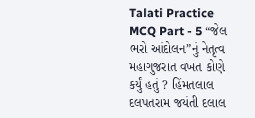Talati Practice MCQ Part - 5 “જેલ ભરો આંદોલન”નું નેતૃત્વ મહાગુજરાત વખત કોણે કર્યું હતું ? હિંમતલાલ દલપતરામ જયંતી દલાલ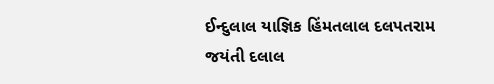ઈન્દુલાલ યાજ્ઞિક હિંમતલાલ દલપતરામ જયંતી દલાલ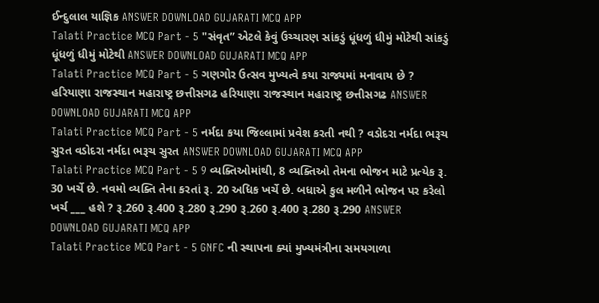ઈન્દુલાલ યાજ્ઞિક ANSWER DOWNLOAD GUJARATI MCQ APP
Talati Practice MCQ Part - 5 "સંવૃત” એટલે કેવું ઉચ્ચારણ સાંકડું ધૂંધળું ધીમું મોટેથી સાંકડું ધૂંધળું ધીમું મોટેથી ANSWER DOWNLOAD GUJARATI MCQ APP
Talati Practice MCQ Part - 5 ગણગોર ઉત્સવ મુખ્યત્વે કયા રાજ્યમાં મનાવાય છે ? હરિયાણા રાજસ્થાન મહારાષ્ટ્ર છત્તીસગઢ હરિયાણા રાજસ્થાન મહારાષ્ટ્ર છત્તીસગઢ ANSWER DOWNLOAD GUJARATI MCQ APP
Talati Practice MCQ Part - 5 નર્મદા કયા જિલ્લામાં પ્રવેશ કરતી નથી ? વડોદરા નર્મદા ભરૂચ સુરત વડોદરા નર્મદા ભરૂચ સુરત ANSWER DOWNLOAD GUJARATI MCQ APP
Talati Practice MCQ Part - 5 9 વ્યક્તિઓમાંથી, 8 વ્યક્તિઓ તેમના ભોજન માટે પ્રત્યેક રૂ. 30 ખર્ચે છે. નવમો વ્યક્તિ તેના કરતાં રૂ. 20 અધિક ખર્ચે છે. બધાએ કુલ મળીને ભોજન પર કરેલો ખર્ચ ___ હશે ? રૂ.260 રૂ.400 રૂ.280 રૂ.290 રૂ.260 રૂ.400 રૂ.280 રૂ.290 ANSWER DOWNLOAD GUJARATI MCQ APP
Talati Practice MCQ Part - 5 GNFC ની સ્થાપના ક્યાં મુખ્યમંત્રીના સમયગાળા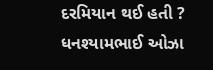દરમિયાન થઈ હતી ? ધનશ્યામભાઈ ઓઝા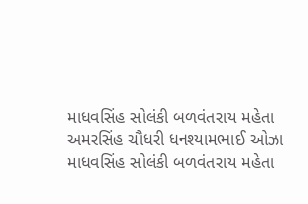માધવસિંહ સોલંકી બળવંતરાય મહેતા અમરસિંહ ચૌધરી ધનશ્યામભાઈ ઓઝા માધવસિંહ સોલંકી બળવંતરાય મહેતા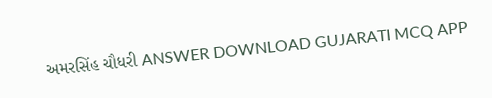અમરસિંહ ચૌધરી ANSWER DOWNLOAD GUJARATI MCQ APP